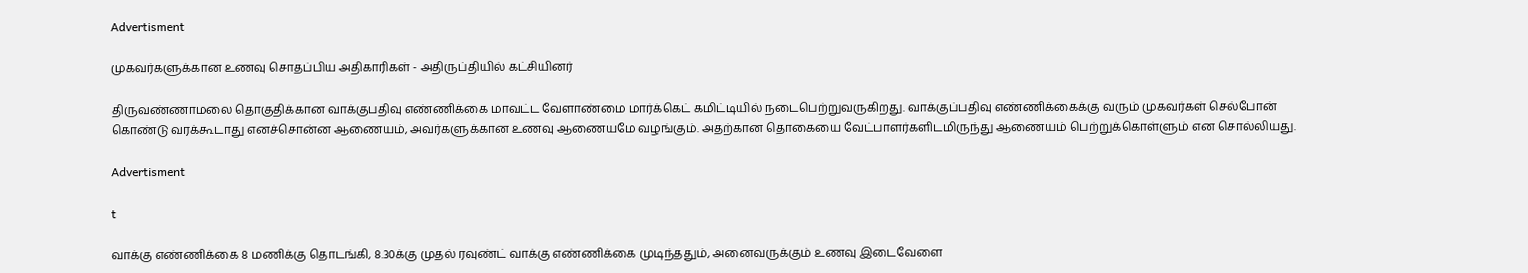Advertisment

முகவர்களுக்கான உணவு சொதப்பிய அதிகாரிகள் - அதிருப்தியில் கட்சியினர்

திருவண்ணாமலை தொகுதிக்கான வாக்குபதிவு எண்ணிக்கை மாவட்ட வேளாண்மை மார்க்கெட் கமிட்டியில் நடைபெற்றுவருகிறது. வாக்குப்பதிவு எண்ணிக்கைக்கு வரும் முகவர்கள் செல்போன் கொண்டு வரக்கூடாது எனச்சொன்ன ஆணையம், அவர்களுக்கான உணவு ஆணையமே வழங்கும். அதற்கான தொகையை வேட்பாளர்களிடமிருந்து ஆணையம் பெற்றுக்கொள்ளும் என சொல்லியது.

Advertisment

t

வாக்கு எண்ணிக்கை 8 மணிக்கு தொடங்கி, 8.30க்கு முதல் ரவுண்ட் வாக்கு எண்ணிக்கை முடிந்ததும், அனைவருக்கும் உணவு இடைவேளை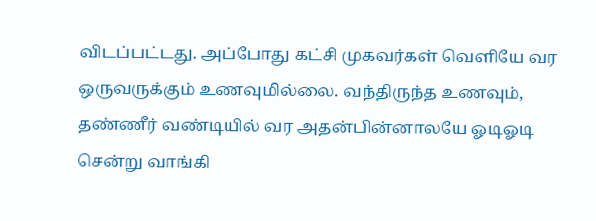விடப்பட்டது. அப்போது கட்சி முகவர்கள் வெளியே வர ஒருவருக்கும் உணவுமில்லை. வந்திருந்த உணவும், தண்ணீர் வண்டியில் வர அதன்பின்னாலயே ஓடிஓடி சென்று வாங்கி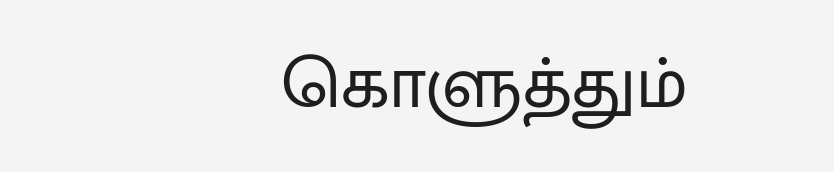கொளுத்தும்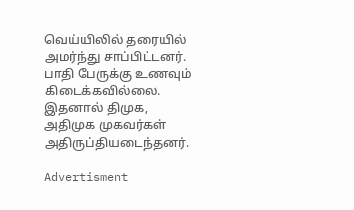வெய்யிலில் தரையில் அமர்ந்து சாப்பிட்டனர். பாதி பேருக்கு உணவும் கிடைக்கவில்லை. இதனால் திமுக, அதிமுக முகவர்கள் அதிருப்தியடைந்தனர்.

Advertisment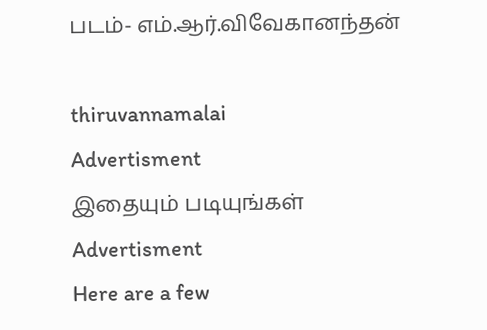படம்- எம்.ஆர்.விவேகானந்தன்

thiruvannamalai
Advertisment
இதையும் படியுங்கள்
Advertisment
Here are a few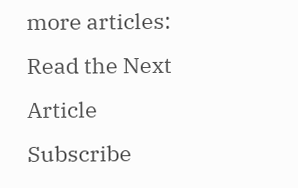more articles:
Read the Next Article
Subscribe